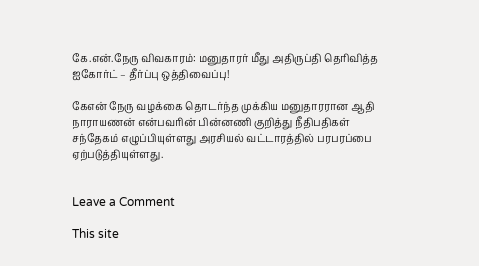கே.என்.நேரு விவகாரம்: மனுதாரர் மீது அதிருப்தி தெரிவித்த ஐகோர்ட் – தீர்ப்பு ஒத்திவைப்பு!

கேஎன் நேரு வழக்கை தொடர்ந்த முக்கிய மனுதாரரான ஆதி நாராயணன் என்பவரின் பின்னணி குறித்து நீதிபதிகள் சந்தேகம் எழுப்பியுள்ளது அரசியல் வட்டாரத்தில் பரபரப்பை ஏற்படுத்தியுள்ளது.


Leave a Comment

This site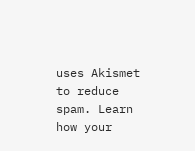uses Akismet to reduce spam. Learn how your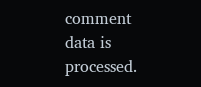comment data is processed.